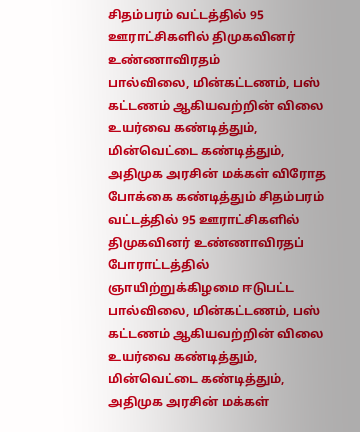சிதம்பரம் வட்டத்தில் 95 ஊராட்சிகளில் திமுகவினர் உண்ணாவிரதம்
பால்விலை, மின்கட்டணம், பஸ் கட்டணம் ஆகியவற்றின் விலை உயர்வை கண்டித்தும், மின்வெட்டை கண்டித்தும், அதிமுக அரசின் மக்கள் விரோத போக்கை கண்டித்தும் சிதம்பரம் வட்டத்தில் 95 ஊராட்சிகளில் திமுகவினர் உண்ணாவிரதப் போராட்டத்தில் ஞாயிற்றுக்கிழமை ஈடுபட்ட
பால்விலை, மின்கட்டணம், பஸ் கட்டணம் ஆகியவற்றின் விலை உயர்வை கண்டித்தும், மின்வெட்டை கண்டித்தும், அதிமுக அரசின் மக்கள்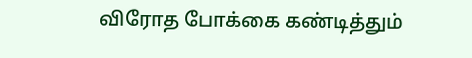விரோத போக்கை கண்டித்தும்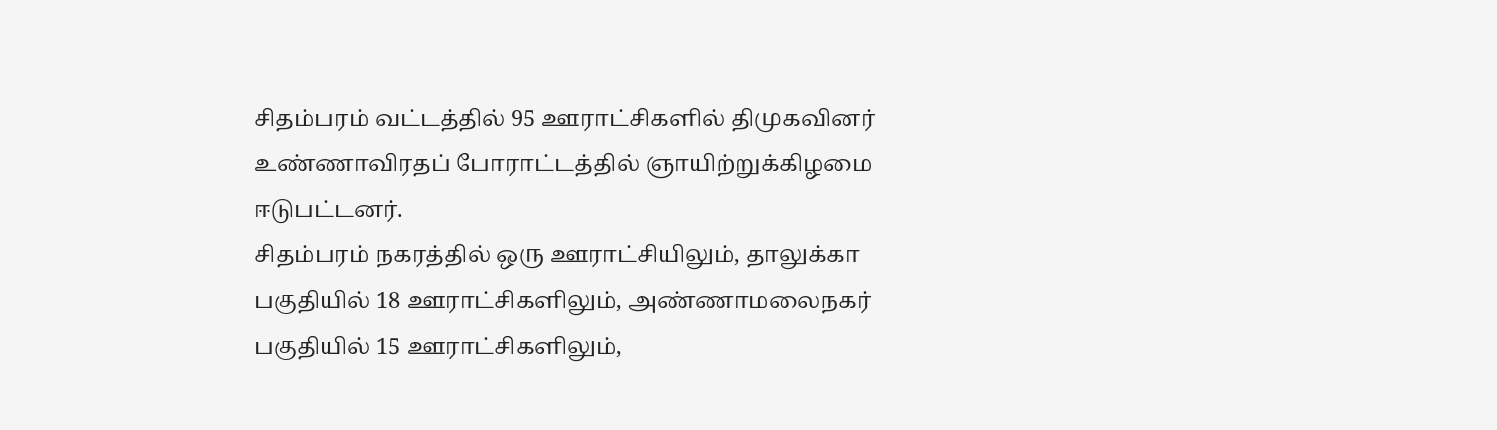சிதம்பரம் வட்டத்தில் 95 ஊராட்சிகளில் திமுகவினர் உண்ணாவிரதப் போராட்டத்தில் ஞாயிற்றுக்கிழமை ஈடுபட்டனர்.
சிதம்பரம் நகரத்தில் ஒரு ஊராட்சியிலும், தாலுக்கா பகுதியில் 18 ஊராட்சிகளிலும், அண்ணாமலைநகர் பகுதியில் 15 ஊராட்சிகளிலும்,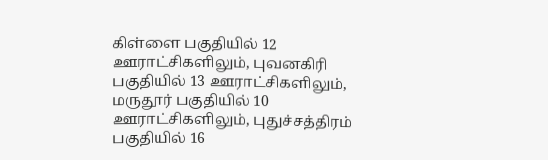கிள்ளை பகுதியில் 12 ஊராட்சிகளிலும், புவனகிரி பகுதியில் 13 ஊராட்சிகளிலும், மருதூர் பகுதியில் 10 ஊராட்சிகளிலும், புதுச்சத்திரம் பகுதியில் 16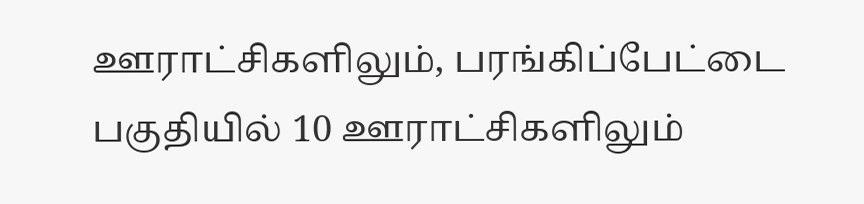ஊராட்சிகளிலும், பரங்கிப்பேட்டை பகுதியில் 10 ஊராட்சிகளிலும்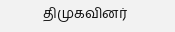திமுகவினர்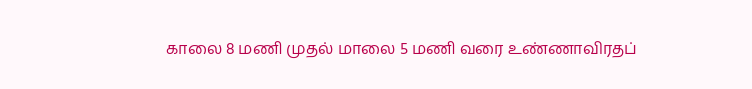காலை 8 மணி முதல் மாலை 5 மணி வரை உண்ணாவிரதப்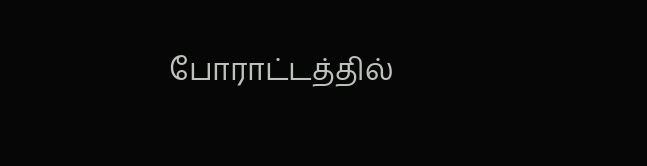போராட்டத்தில்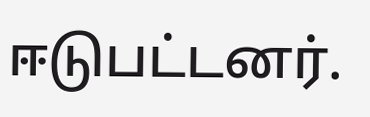ஈடுபட்டனர்.